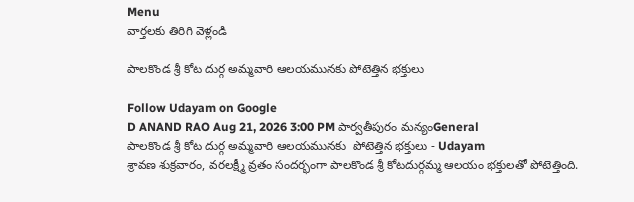Menu
వార్తలకు తిరిగి వెళ్లండి

పాలకొండ శ్రీ కోట దుర్గ అమ్మవారి ఆలయమునకు పోటెత్తిన భక్తులు

Follow Udayam on Google
D ANAND RAO Aug 21, 2026 3:00 PM పార్వతీపురం మన్యంGeneral
పాలకొండ శ్రీ కోట దుర్గ అమ్మవారి ఆలయమునకు  పోటెత్తిన భక్తులు - Udayam
శ్రావణ శుక్రవారం, వరలక్ష్మీ వ్రతం సందర్భంగా పాలకొండ శ్రీ కోటదుర్గమ్మ ఆలయం భక్తులతో పోటెత్తింది.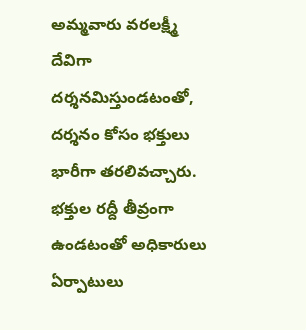అమ్మవారు వరలక్ష్మీ దేవిగా దర్శనమిస్తుండటంతో, దర్శనం కోసం భక్తులు భారీగా తరలివచ్చారు. భక్తుల రద్దీ తీవ్రంగా ఉండటంతో అధికారులు ఏర్పాటులు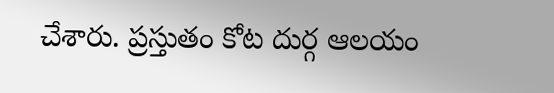చేశారు. ప్రస్తుతం కోట దుర్గ ఆలయం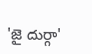'జై దుర్గా'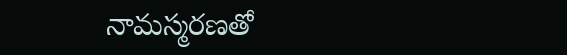నామస్మరణతో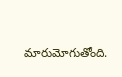మారుమోగుతోంది.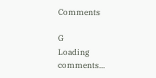Comments

G
Loading comments...